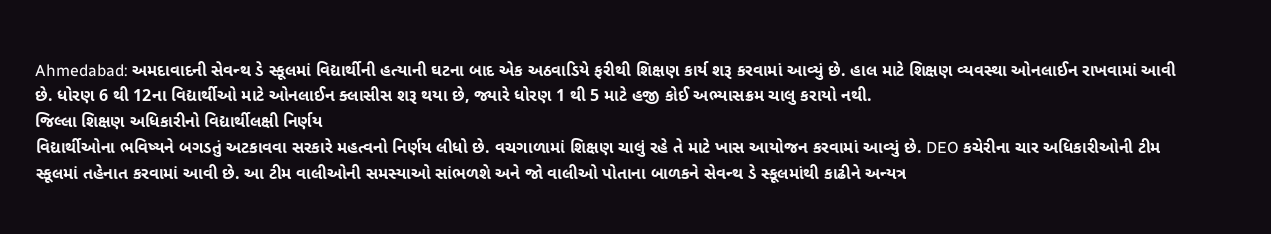Ahmedabad: અમદાવાદની સેવન્થ ડે સ્કૂલમાં વિદ્યાર્થીની હત્યાની ઘટના બાદ એક અઠવાડિયે ફરીથી શિક્ષણ કાર્ય શરૂ કરવામાં આવ્યું છે. હાલ માટે શિક્ષણ વ્યવસ્થા ઓનલાઈન રાખવામાં આવી છે. ધોરણ 6 થી 12ના વિદ્યાર્થીઓ માટે ઓનલાઈન ક્લાસીસ શરૂ થયા છે, જ્યારે ધોરણ 1 થી 5 માટે હજી કોઈ અભ્યાસક્રમ ચાલુ કરાયો નથી.
જિલ્લા શિક્ષણ અધિકારીનો વિદ્યાર્થીલક્ષી નિર્ણય
વિદ્યાર્થીઓના ભવિષ્યને બગડતું અટકાવવા સરકારે મહત્વનો નિર્ણય લીધો છે. વચગાળામાં શિક્ષણ ચાલું રહે તે માટે ખાસ આયોજન કરવામાં આવ્યું છે. DEO કચેરીના ચાર અધિકારીઓની ટીમ સ્કૂલમાં તહેનાત કરવામાં આવી છે. આ ટીમ વાલીઓની સમસ્યાઓ સાંભળશે અને જો વાલીઓ પોતાના બાળકને સેવન્થ ડે સ્કૂલમાંથી કાઢીને અન્યત્ર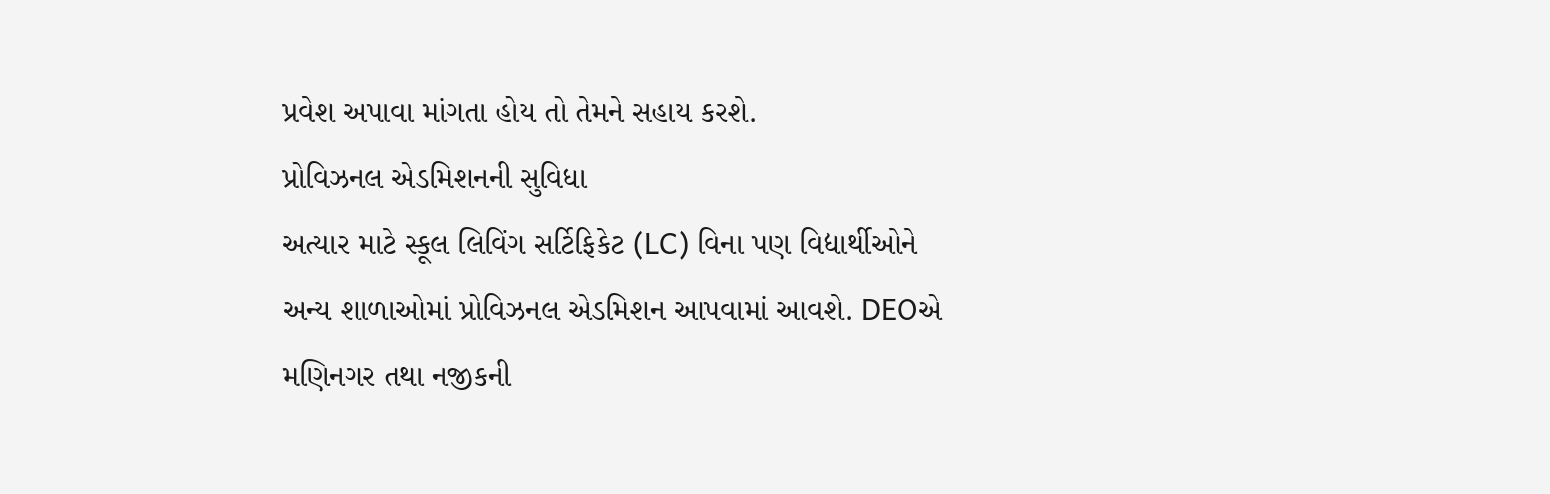પ્રવેશ અપાવા માંગતા હોય તો તેમને સહાય કરશે.
પ્રોવિઝનલ એડમિશનની સુવિધા
અત્યાર માટે સ્કૂલ લિવિંગ સર્ટિફિકેટ (LC) વિના પણ વિદ્યાર્થીઓને અન્ય શાળાઓમાં પ્રોવિઝનલ એડમિશન આપવામાં આવશે. DEOએ મણિનગર તથા નજીકની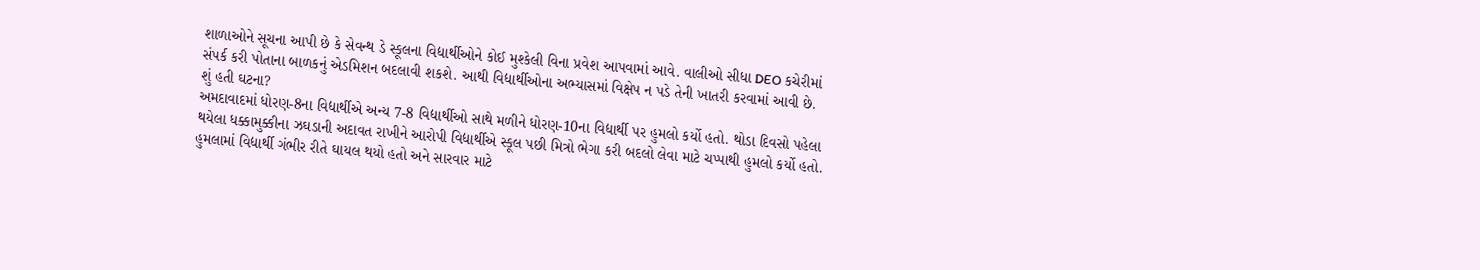શાળાઓને સૂચના આપી છે કે સેવન્થ ડે સ્કૂલના વિદ્યાર્થીઓને કોઈ મુશ્કેલી વિના પ્રવેશ આપવામાં આવે. વાલીઓ સીધા DEO કચેરીમાં સંપર્ક કરી પોતાના બાળકનું એડમિશન બદલાવી શકશે. આથી વિદ્યાર્થીઓના અભ્યાસમાં વિક્ષેપ ન પડે તેની ખાતરી કરવામાં આવી છે.
શું હતી ઘટના?
અમદાવાદમાં ધોરણ-8ના વિદ્યાર્થીએ અન્ય 7-8 વિદ્યાર્થીઓ સાથે મળીને ધોરણ-10ના વિદ્યાર્થી પર હુમલો કર્યો હતો. થોડા દિવસો પહેલા થયેલા ધક્કામુક્કીના ઝઘડાની અદાવત રાખીને આરોપી વિદ્યાર્થીએ સ્કૂલ પછી મિત્રો ભેગા કરી બદલો લેવા માટે ચપ્પાથી હુમલો કર્યો હતો. હુમલામાં વિદ્યાર્થી ગંભીર રીતે ઘાયલ થયો હતો અને સારવાર માટે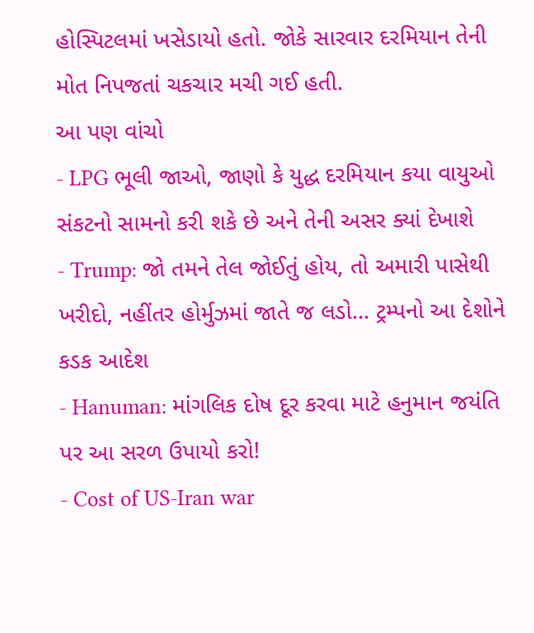હોસ્પિટલમાં ખસેડાયો હતો. જોકે સારવાર દરમિયાન તેની મોત નિપજતાં ચકચાર મચી ગઈ હતી.
આ પણ વાંચો
- LPG ભૂલી જાઓ, જાણો કે યુદ્ધ દરમિયાન કયા વાયુઓ સંકટનો સામનો કરી શકે છે અને તેની અસર ક્યાં દેખાશે
- Trump: જો તમને તેલ જોઈતું હોય, તો અમારી પાસેથી ખરીદો, નહીંતર હોર્મુઝમાં જાતે જ લડો… ટ્રમ્પનો આ દેશોને કડક આદેશ
- Hanuman: માંગલિક દોષ દૂર કરવા માટે હનુમાન જયંતિ પર આ સરળ ઉપાયો કરો!
- Cost of US-Iran war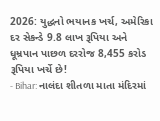2026: યુદ્ધનો ભયાનક ખર્ચ, અમેરિકા દર સેકન્ડે 9.8 લાખ રૂપિયા અને ધૂમ્રપાન પાછળ દરરોજ 8,455 કરોડ રૂપિયા ખર્ચે છે!
- Bihar: નાલંદા શીતળા માતા મંદિરમાં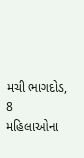મચી ભાગદોડ, 8 મહિલાઓના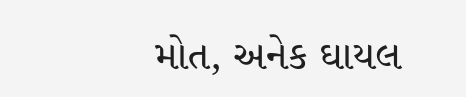મોત, અનેક ઘાયલ